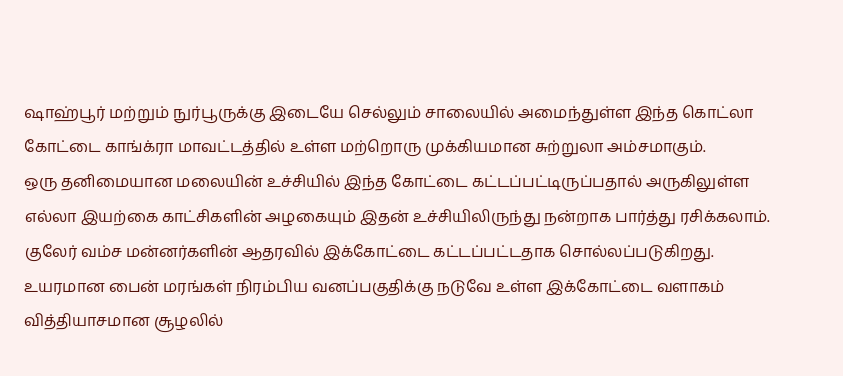ஷாஹ்பூர் மற்றும் நுர்பூருக்கு இடையே செல்லும் சாலையில் அமைந்துள்ள இந்த கொட்லா கோட்டை காங்க்ரா மாவட்டத்தில் உள்ள மற்றொரு முக்கியமான சுற்றுலா அம்சமாகும்.
ஒரு தனிமையான மலையின் உச்சியில் இந்த கோட்டை கட்டப்பட்டிருப்பதால் அருகிலுள்ள எல்லா இயற்கை காட்சிகளின் அழகையும் இதன் உச்சியிலிருந்து நன்றாக பார்த்து ரசிக்கலாம். குலேர் வம்ச மன்னர்களின் ஆதரவில் இக்கோட்டை கட்டப்பட்டதாக சொல்லப்படுகிறது.
உயரமான பைன் மரங்கள் நிரம்பிய வனப்பகுதிக்கு நடுவே உள்ள இக்கோட்டை வளாகம் வித்தியாசமான சூழலில்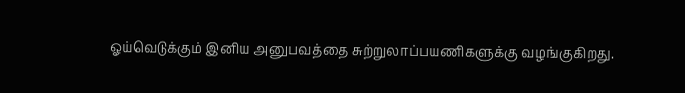ஓய்வெடுக்கும் இனிய அனுபவத்தை சுற்றுலாப்பயணிகளுக்கு வழங்குகிறது.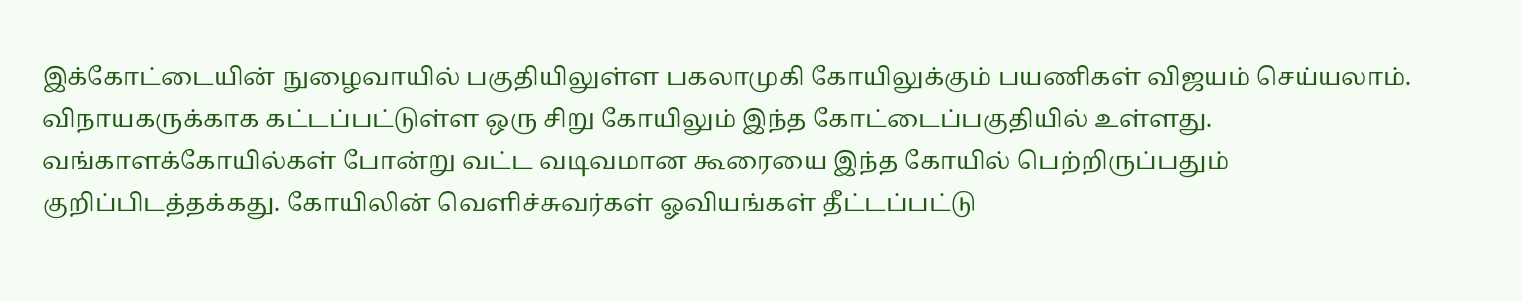இக்கோட்டையின் நுழைவாயில் பகுதியிலுள்ள பகலாமுகி கோயிலுக்கும் பயணிகள் விஜயம் செய்யலாம். விநாயகருக்காக கட்டப்பட்டுள்ள ஒரு சிறு கோயிலும் இந்த கோட்டைப்பகுதியில் உள்ளது.
வங்காளக்கோயில்கள் போன்று வட்ட வடிவமான கூரையை இந்த கோயில் பெற்றிருப்பதும் குறிப்பிடத்தக்கது. கோயிலின் வெளிச்சுவர்கள் ஓவியங்கள் தீட்டப்பட்டு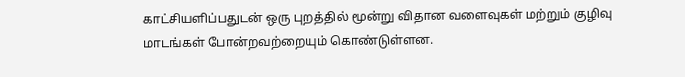காட்சியளிப்பதுடன் ஒரு புறத்தில் மூன்று விதான வளைவுகள் மற்றும் குழிவு மாடங்கள் போன்றவற்றையும் கொண்டுள்ளன.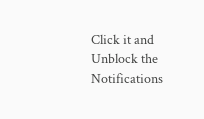Click it and Unblock the Notifications